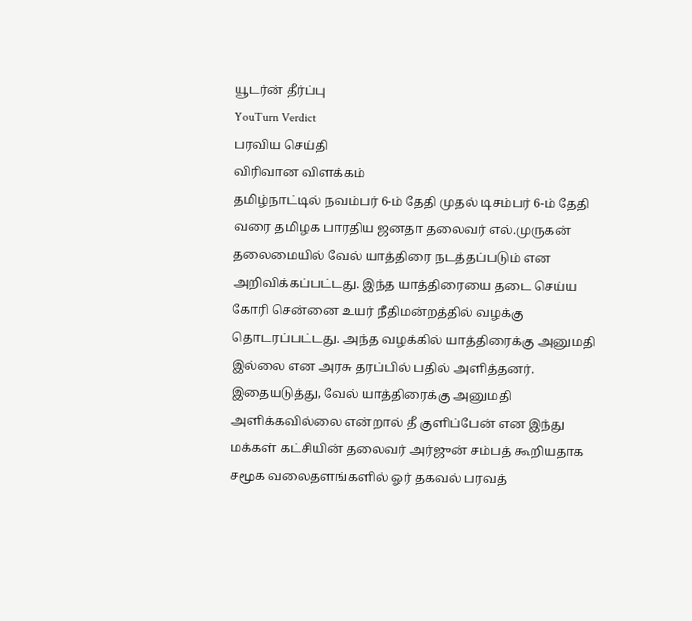யூடர்ன் தீர்ப்பு
YouTurn Verdict
பரவிய செய்தி
விரிவான விளக்கம்
தமிழ்நாட்டில் நவம்பர் 6-ம் தேதி முதல் டிசம்பர் 6-ம் தேதி வரை தமிழக பாரதிய ஜனதா தலைவர் எல்.முருகன் தலைமையில் வேல் யாத்திரை நடத்தப்படும் என அறிவிக்கப்பட்டது. இந்த யாத்திரையை தடை செய்ய கோரி சென்னை உயர் நீதிமன்றத்தில் வழக்கு தொடரப்பட்டது. அந்த வழக்கில் யாத்திரைக்கு அனுமதி இல்லை என அரசு தரப்பில் பதில் அளித்தனர்.
இதையடுத்து, வேல் யாத்திரைக்கு அனுமதி அளிக்கவில்லை என்றால் தீ குளிப்பேன் என இந்து மக்கள் கட்சியின் தலைவர் அர்ஜுன் சம்பத் கூறியதாக சமூக வலைதளங்களில் ஓர் தகவல் பரவத்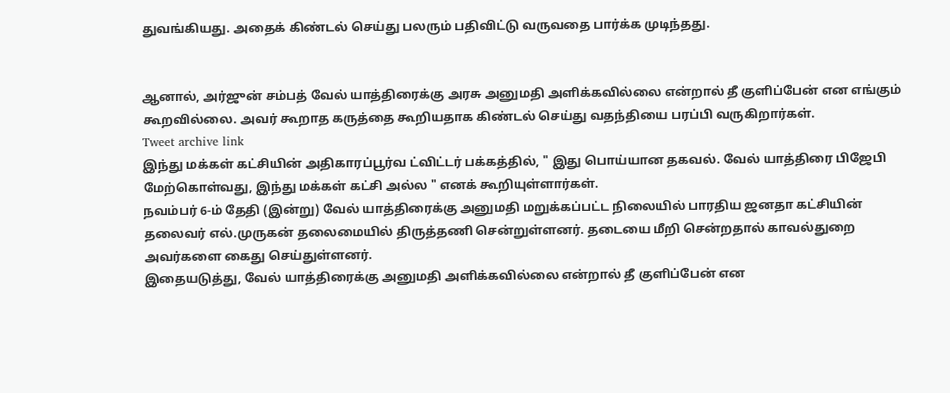துவங்கியது. அதைக் கிண்டல் செய்து பலரும் பதிவிட்டு வருவதை பார்க்க முடிந்தது.


ஆனால், அர்ஜுன் சம்பத் வேல் யாத்திரைக்கு அரசு அனுமதி அளிக்கவில்லை என்றால் தீ குளிப்பேன் என எங்கும் கூறவில்லை. அவர் கூறாத கருத்தை கூறியதாக கிண்டல் செய்து வதந்தியை பரப்பி வருகிறார்கள்.
Tweet archive link
இந்து மக்கள் கட்சியின் அதிகாரப்பூர்வ ட்விட்டர் பக்கத்தில், " இது பொய்யான தகவல். வேல் யாத்திரை பிஜேபி மேற்கொள்வது, இந்து மக்கள் கட்சி அல்ல " எனக் கூறியுள்ளார்கள்.
நவம்பர் 6-ம் தேதி (இன்று) வேல் யாத்திரைக்கு அனுமதி மறுக்கப்பட்ட நிலையில் பாரதிய ஜனதா கட்சியின் தலைவர் எல்.முருகன் தலைமையில் திருத்தணி சென்றுள்ளனர். தடையை மீறி சென்றதால் காவல்துறை அவர்களை கைது செய்துள்ளனர்.
இதையடுத்து, வேல் யாத்திரைக்கு அனுமதி அளிக்கவில்லை என்றால் தீ குளிப்பேன் என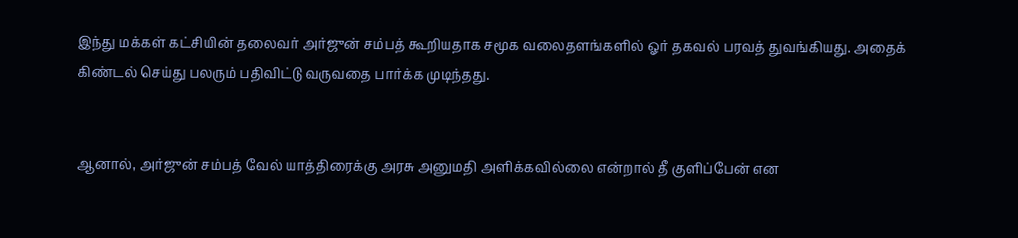இந்து மக்கள் கட்சியின் தலைவர் அர்ஜுன் சம்பத் கூறியதாக சமூக வலைதளங்களில் ஓர் தகவல் பரவத் துவங்கியது. அதைக் கிண்டல் செய்து பலரும் பதிவிட்டு வருவதை பார்க்க முடிந்தது.


ஆனால், அர்ஜுன் சம்பத் வேல் யாத்திரைக்கு அரசு அனுமதி அளிக்கவில்லை என்றால் தீ குளிப்பேன் என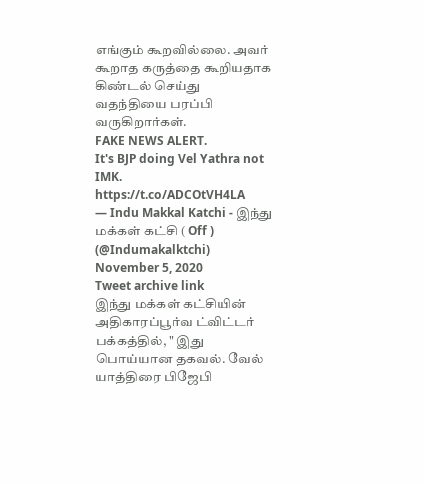எங்கும் கூறவில்லை. அவர் கூறாத கருத்தை கூறியதாக கிண்டல் செய்து வதந்தியை பரப்பி வருகிறார்கள்.
FAKE NEWS ALERT.
It's BJP doing Vel Yathra not IMK. https://t.co/ADCOtVH4LA
— Indu Makkal Katchi - இந்து மக்கள் கட்சி ( Off ) (@Indumakalktchi) November 5, 2020
Tweet archive link
இந்து மக்கள் கட்சியின் அதிகாரப்பூர்வ ட்விட்டர் பக்கத்தில், " இது பொய்யான தகவல். வேல் யாத்திரை பிஜேபி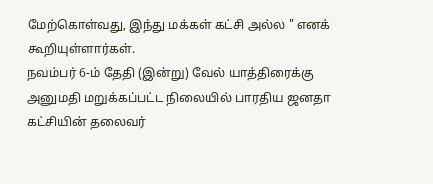மேற்கொள்வது, இந்து மக்கள் கட்சி அல்ல " எனக் கூறியுள்ளார்கள்.
நவம்பர் 6-ம் தேதி (இன்று) வேல் யாத்திரைக்கு அனுமதி மறுக்கப்பட்ட நிலையில் பாரதிய ஜனதா கட்சியின் தலைவர்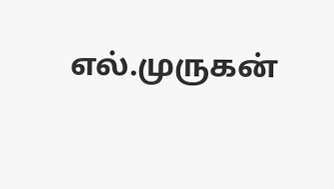எல்.முருகன்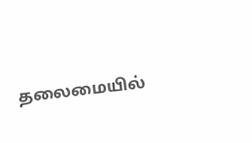தலைமையில்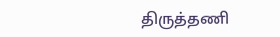திருத்தணி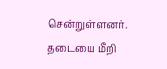சென்றுள்ளனர். தடையை மீறி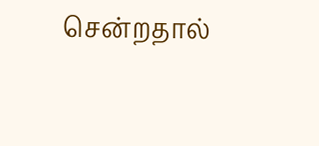சென்றதால்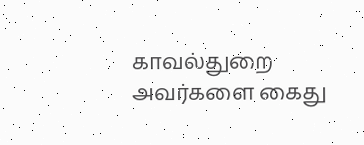காவல்துறை அவர்களை கைது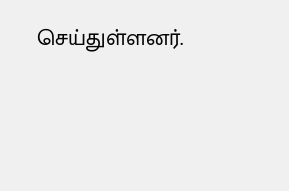செய்துள்ளனர்.